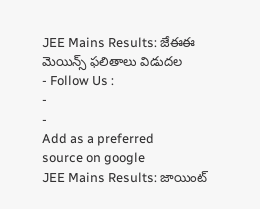JEE Mains Results: జేఈఈ మెయిన్స్ ఫలితాలు విడుదల
- Follow Us :
-
-
Add as a preferred
source on google
JEE Mains Results: జాయింట్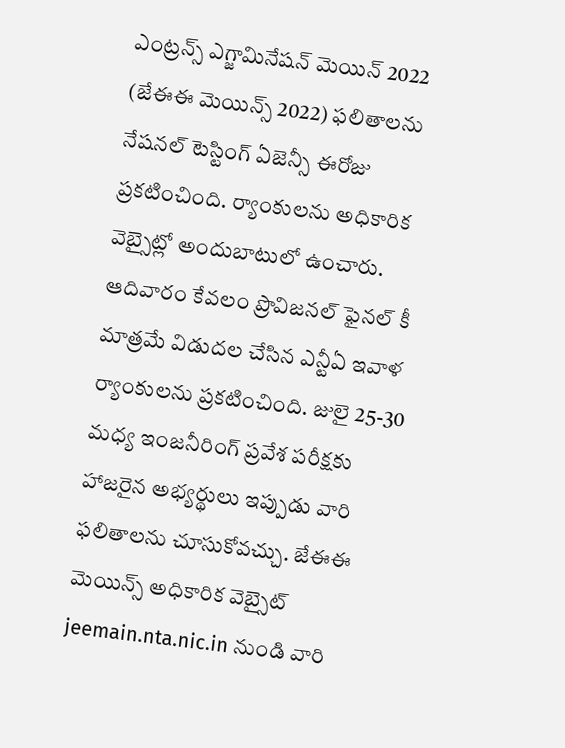ఎంట్రన్స్ ఎగ్జామినేషన్ మెయిన్ 2022 (జేఈఈ మెయిన్స్ 2022) ఫలితాలను నేషనల్ టెస్టింగ్ ఏజెన్సీ ఈరోజు ప్రకటించింది. ర్యాంకులను అధికారిక వెబ్సైట్లో అందుబాటులో ఉంచారు. ఆదివారం కేవలం ప్రొవిజనల్ ఫైనల్ కీ మాత్రమే విడుదల చేసిన ఎన్టీఏ ఇవాళ ర్యాంకులను ప్రకటించింది. జులై 25-30 మధ్య ఇంజనీరింగ్ ప్రవేశ పరీక్షకు హాజరైన అభ్యర్థులు ఇప్పుడు వారి ఫలితాలను చూసుకోవచ్చు. జేఈఈ మెయిన్స్ అధికారిక వెబ్సైట్ jeemain.nta.nic.in నుండి వారి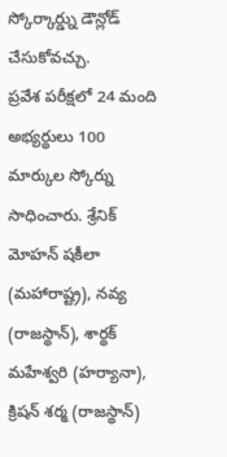స్కోర్కార్డ్ను డౌన్లోడ్ చేసుకోవచ్చు.
ప్రవేశ పరీక్షలో 24 మంది అభ్యర్థులు 100 మార్కుల స్కోర్ను సాధించారు. శ్రేనిక్ మోహన్ షకీలా (మహారాష్ట్ర), నవ్య (రాజస్థాన్), శార్థక్ మహేశ్వరి (హర్యానా), క్రిషన్ శర్మ (రాజస్థాన్)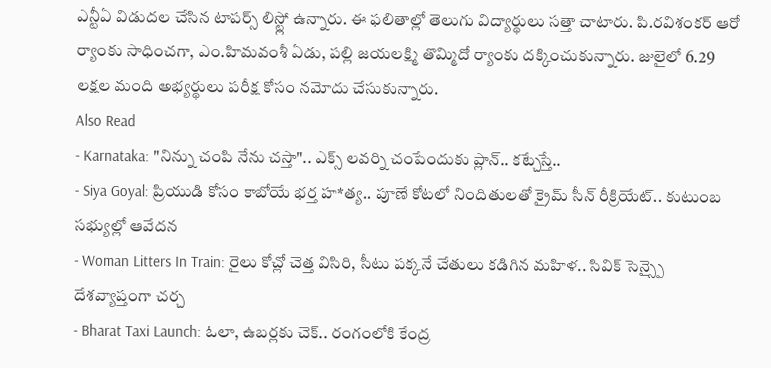ఎన్టీఏ విడుదల చేసిన టాపర్స్ లిస్ట్లో ఉన్నారు. ఈ ఫలితాల్లో తెలుగు విద్యార్థులు సత్తా చాటారు. పి.రవిశంకర్ ఆరో ర్యాంకు సాధించగా, ఎం.హిమవంశీ ఏడు, పల్లి జయలక్ష్మి తొమ్మిదో ర్యాంకు దక్కించుకున్నారు. జులైలో 6.29 లక్షల మంది అభ్యర్థులు పరీక్ష కోసం నమోదు చేసుకున్నారు.
Also Read
- Karnataka: "నిన్ను చంపి నేను చస్తా".. ఎక్స్ లవర్ని చంపేందుకు ప్లాన్.. కట్చేస్తే..
- Siya Goyal: ప్రియుడి కోసం కాబోయే భర్త హ*త్య.. పూణే కోటలో నిందితులతో క్రైమ్ సీన్ రీక్రియేట్.. కుటుంబ సభ్యుల్లో ఆవేదన
- Woman Litters In Train: రైలు కోచ్లో చెత్త విసిరి, సీటు పక్కనే చేతులు కడిగిన మహిళ.. సివిక్ సెన్స్పై దేశవ్యాప్తంగా చర్చ
- Bharat Taxi Launch: ఓలా, ఉబర్లకు చెక్.. రంగంలోకి కేంద్ర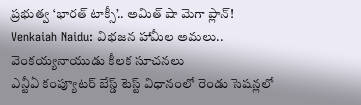ప్రభుత్వ ‘భారత్ టాక్సీ’.. అమిత్ షా మెగా ప్లాన్!
Venkaiah Naidu: విభజన హామీల అమలు.. వెంకయ్యనాయుడు కీలక సూచనలు
ఎన్టీఏ కంప్యూటర్ బేస్డ్ టెస్ట్ విధానంలో రెండు సెషన్లలో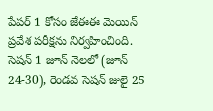పేపర్ 1 కోసం జేఈఈ మెయిన్ ప్రవేశ పరీక్షను నిర్వహించింది. సెషన్ 1 జూన్ నెలలో (జూన్ 24-30), రెండవ సెషన్ జులై 25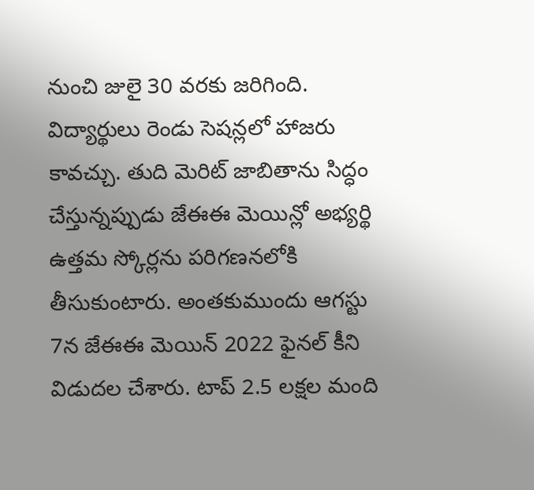నుంచి జులై 30 వరకు జరిగింది. విద్యార్థులు రెండు సెషన్లలో హాజరు కావచ్చు. తుది మెరిట్ జాబితాను సిద్ధం చేస్తున్నప్పుడు జేఈఈ మెయిన్లో అభ్యర్థి ఉత్తమ స్కోర్లను పరిగణనలోకి తీసుకుంటారు. అంతకుముందు ఆగస్టు 7న జేఈఈ మెయిన్ 2022 ఫైనల్ కీని విడుదల చేశారు. టాప్ 2.5 లక్షల మంది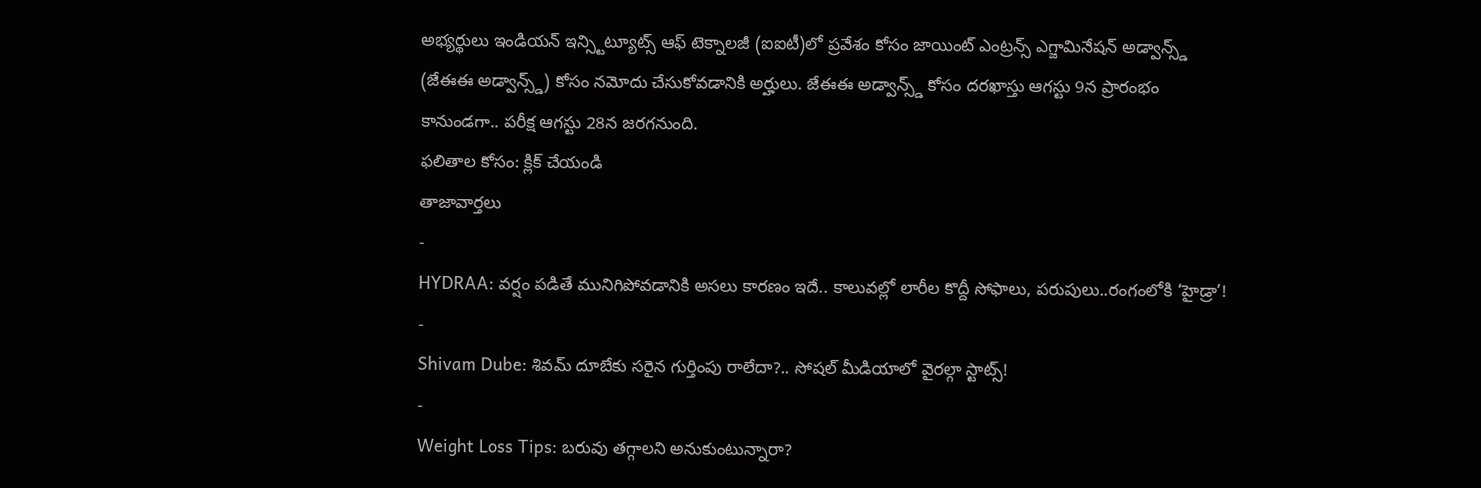అభ్యర్థులు ఇండియన్ ఇన్స్టిట్యూట్స్ ఆఫ్ టెక్నాలజీ (ఐఐటీ)లో ప్రవేశం కోసం జాయింట్ ఎంట్రన్స్ ఎగ్జామినేషన్ అడ్వాన్స్డ్ (జేఈఈ అడ్వాన్స్డ్) కోసం నమోదు చేసుకోవడానికి అర్హులు. జేఈఈ అడ్వాన్స్డ్ కోసం దరఖాస్తు ఆగస్టు 9న ప్రారంభం కానుండగా.. పరీక్ష ఆగస్టు 28న జరగనుంది.
ఫలితాల కోసం: క్లిక్ చేయండి
తాజావార్తలు
-
HYDRAA: వర్షం పడితే మునిగిపోవడానికి అసలు కారణం ఇదే.. కాలువల్లో లారీల కొద్దీ సోఫాలు, పరుపులు..రంగంలోకి ‘హైడ్రా’!
-
Shivam Dube: శివమ్ దూబేకు సరైన గుర్తింపు రాలేదా?.. సోషల్ మీడియాలో వైరల్గా స్టాట్స్!
-
Weight Loss Tips: బరువు తగ్గాలని అనుకుంటున్నారా?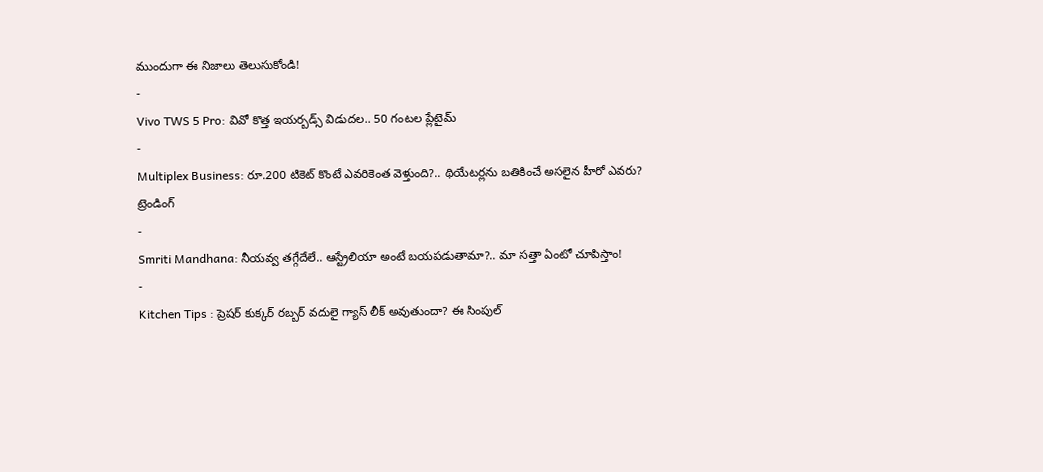ముందుగా ఈ నిజాలు తెలుసుకోండి!
-
Vivo TWS 5 Pro: వివో కొత్త ఇయర్బడ్స్ విడుదల.. 50 గంటల ప్లేటైమ్
-
Multiplex Business: రూ.200 టికెట్ కొంటే ఎవరికెంత వెళ్తుంది?.. థియేటర్లను బతికించే అసలైన హీరో ఎవరు?
ట్రెండింగ్
-
Smriti Mandhana: నీయవ్వ తగ్గేదేలే.. ఆస్ట్రేలియా అంటే బయపడుతామా?.. మా సత్తా ఏంటో చూపిస్తాం!
-
Kitchen Tips : ప్రెషర్ కుక్కర్ రబ్బర్ వదులై గ్యాస్ లీక్ అవుతుందా? ఈ సింపుల్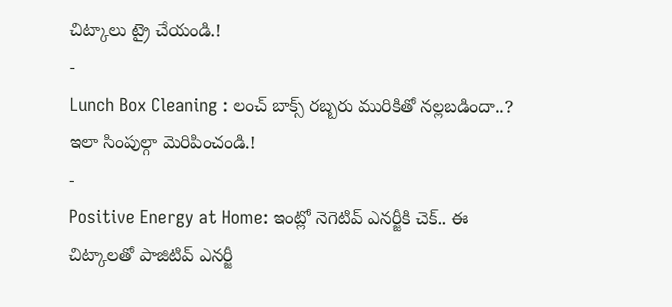చిట్కాలు ట్రై చేయండి.!
-
Lunch Box Cleaning : లంచ్ బాక్స్ రబ్బరు మురికితో నల్లబడిందా..? ఇలా సింపుల్గా మెరిపించండి.!
-
Positive Energy at Home: ఇంట్లో నెగెటివ్ ఎనర్జీకి చెక్.. ఈ చిట్కాలతో పాజిటివ్ ఎనర్జీ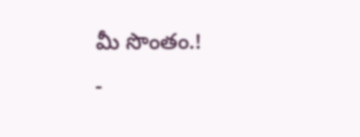మీ సొంతం.!
-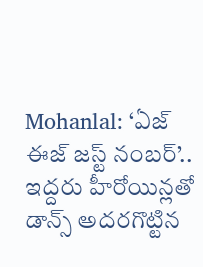Mohanlal: ‘ఏజ్ ఈజ్ జస్ట్ నంబర్’.. ఇద్దరు హీరోయిన్లతో డాన్స్ అదరగొట్టిన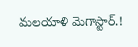మలయాళి మెగాస్టార్.!